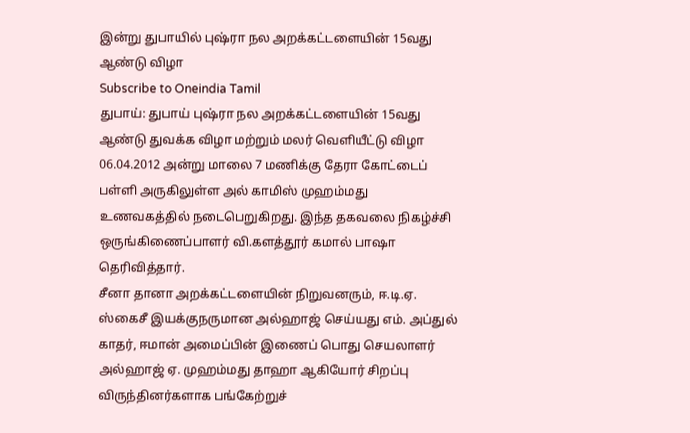இன்று துபாயில் புஷ்ரா நல அறக்கட்டளையின் 15வது ஆண்டு விழா
Subscribe to Oneindia Tamil
துபாய்: துபாய் புஷ்ரா நல அறக்கட்டளையின் 15வது ஆண்டு துவக்க விழா மற்றும் மலர் வெளியீட்டு விழா 06.04.2012 அன்று மாலை 7 மணிக்கு தேரா கோட்டைப் பள்ளி அருகிலுள்ள அல் காமிஸ் முஹம்மது உணவகத்தில் நடைபெறுகிறது. இந்த தகவலை நிகழ்ச்சி ஒருங்கிணைப்பாளர் வி.களத்தூர் கமால் பாஷா தெரிவித்தார்.
சீனா தானா அறக்கட்டளையின் நிறுவனரும், ஈ.டி.ஏ. ஸ்கைசீ இயக்குநருமான அல்ஹாஜ் செய்யது எம். அப்துல் காதர், ஈமான் அமைப்பின் இணைப் பொது செயலாளர் அல்ஹாஜ் ஏ. முஹம்மது தாஹா ஆகியோர் சிறப்பு விருந்தினர்களாக பங்கேற்றுச்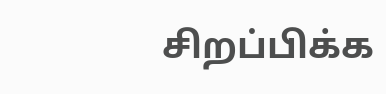சிறப்பிக்க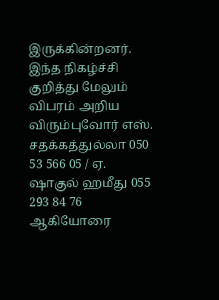இருக்கின்றனர்.
இந்த நிகழ்ச்சி குறித்து மேலும் விபரம் அறிய விரும்புவோர் எஸ். சதக்கத்துல்லா 050 53 566 05 / ஏ. ஷாகுல் ஹமீது 055 293 84 76 ஆகியோரை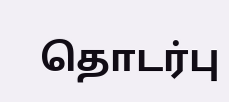தொடர்பு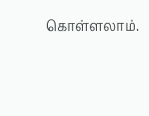கொள்ளலாம்.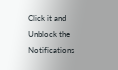Click it and Unblock the Notifications